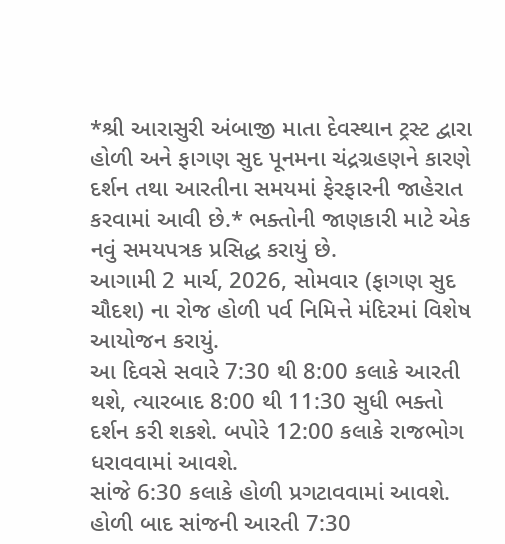*શ્રી આરાસુરી અંબાજી માતા દેવસ્થાન ટ્રસ્ટ દ્વારા હોળી અને ફાગણ સુદ પૂનમના ચંદ્રગ્રહણને કારણે દર્શન તથા આરતીના સમયમાં ફેરફારની જાહેરાત કરવામાં આવી છે.* ભક્તોની જાણકારી માટે એક નવું સમયપત્રક પ્રસિદ્ધ કરાયું છે.
આગામી 2 માર્ચ, 2026, સોમવાર (ફાગણ સુદ ચૌદશ) ના રોજ હોળી પર્વ નિમિત્તે મંદિરમાં વિશેષ આયોજન કરાયું.
આ દિવસે સવારે 7:30 થી 8:00 કલાકે આરતી થશે, ત્યારબાદ 8:00 થી 11:30 સુધી ભક્તો દર્શન કરી શકશે. બપોરે 12:00 કલાકે રાજભોગ ધરાવવામાં આવશે.
સાંજે 6:30 કલાકે હોળી પ્રગટાવવામાં આવશે. હોળી બાદ સાંજની આરતી 7:30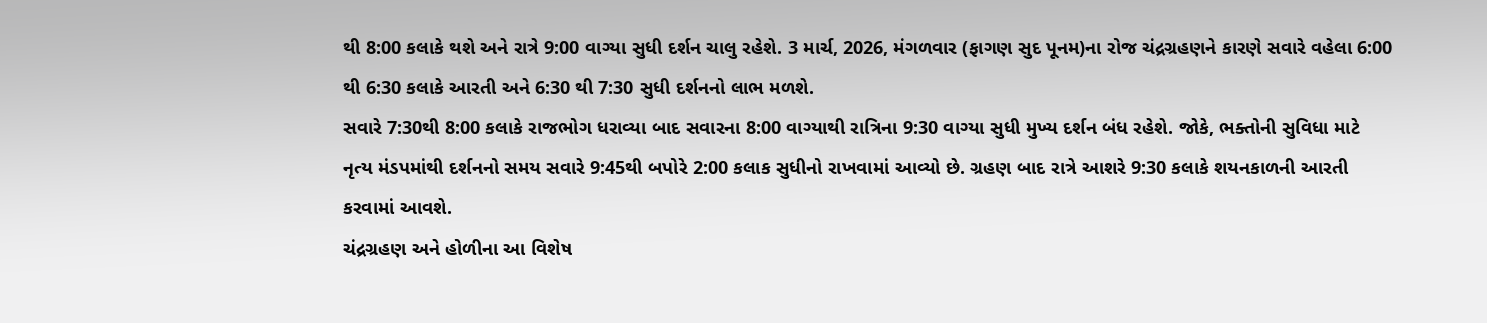થી 8:00 કલાકે થશે અને રાત્રે 9:00 વાગ્યા સુધી દર્શન ચાલુ રહેશે. 3 માર્ચ, 2026, મંગળવાર (ફાગણ સુદ પૂનમ)ના રોજ ચંદ્રગ્રહણને કારણે સવારે વહેલા 6:00 થી 6:30 કલાકે આરતી અને 6:30 થી 7:30 સુધી દર્શનનો લાભ મળશે.
સવારે 7:30થી 8:00 કલાકે રાજભોગ ધરાવ્યા બાદ સવારના 8:00 વાગ્યાથી રાત્રિના 9:30 વાગ્યા સુધી મુખ્ય દર્શન બંધ રહેશે. જોકે, ભક્તોની સુવિધા માટે નૃત્ય મંડપમાંથી દર્શનનો સમય સવારે 9:45થી બપોરે 2:00 કલાક સુધીનો રાખવામાં આવ્યો છે. ગ્રહણ બાદ રાત્રે આશરે 9:30 કલાકે શયનકાળની આરતી કરવામાં આવશે.
ચંદ્રગ્રહણ અને હોળીના આ વિશેષ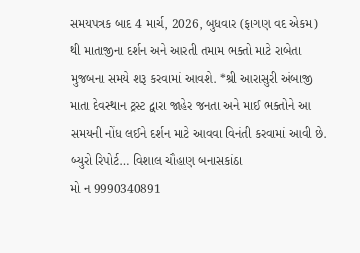સમયપત્રક બાદ 4 માર્ચ, 2026, બુધવાર (ફાગણ વદ એકમ) થી માતાજીના દર્શન અને આરતી તમામ ભક્તો માટે રાબેતા મુજબના સમયે શરૂ કરવામાં આવશે. *શ્રી આરાસુરી અંબાજી માતા દેવસ્થાન ટ્રસ્ટ દ્વારા જાહેર જનતા અને માઈ ભક્તોને આ સમયની નોંધ લઈને દર્શન માટે આવવા વિનંતી કરવામાં આવી છે.
બ્યુરો રિપોર્ટ… વિશાલ ચૌહાણ બનાસકાંઠા
મો ન 9990340891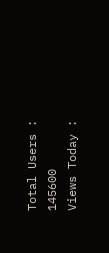Total Users : 145600
Views Today :